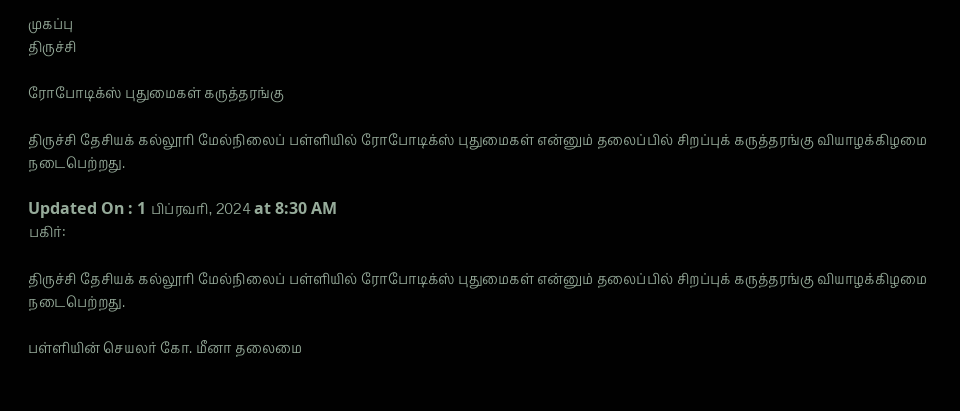முகப்பு
திருச்சி

ரோபோடிக்ஸ் புதுமைகள் கருத்தரங்கு

திருச்சி தேசியக் கல்லூரி மேல்நிலைப் பள்ளியில் ரோபோடிக்ஸ் புதுமைகள் என்னும் தலைப்பில் சிறப்புக் கருத்தரங்கு வியாழக்கிழமை நடைபெற்றது.

Updated On : 1 பிப்ரவரி, 2024 at 8:30 AM
பகிர்:

திருச்சி தேசியக் கல்லூரி மேல்நிலைப் பள்ளியில் ரோபோடிக்ஸ் புதுமைகள் என்னும் தலைப்பில் சிறப்புக் கருத்தரங்கு வியாழக்கிழமை நடைபெற்றது.

பள்ளியின் செயலர் கோ. மீனா தலைமை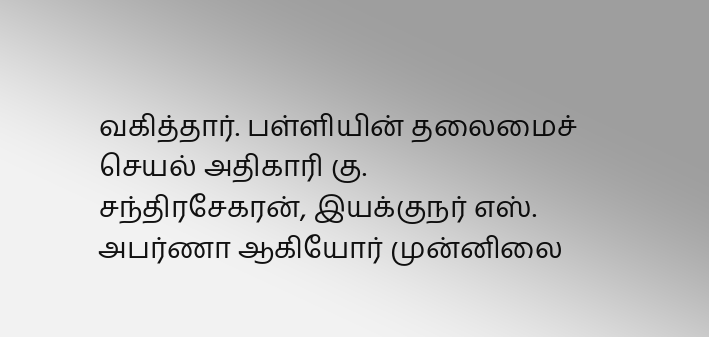வகித்தார். பள்ளியின் தலைமைச் செயல் அதிகாரி கு. சந்திரசேகரன், இயக்குநர் எஸ். அபர்ணா ஆகியோர் முன்னிலை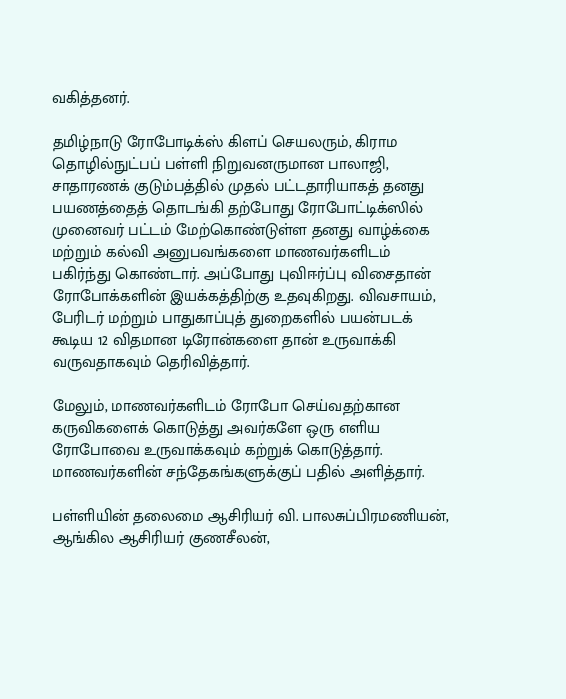வகித்தனர்.

தமிழ்நாடு ரோபோடிக்ஸ் கிளப் செயலரும், கிராம தொழில்நுட்பப் பள்ளி நிறுவனருமான பாலாஜி, சாதாரணக் குடும்பத்தில் முதல் பட்டதாரியாகத் தனது பயணத்தைத் தொடங்கி தற்போது ரோபோட்டிக்ஸில் முனைவர் பட்டம் மேற்கொண்டுள்ள தனது வாழ்க்கை மற்றும் கல்வி அனுபவங்களை மாணவர்களிடம் பகிர்ந்து கொண்டார். அப்போது புவிஈர்ப்பு விசைதான் ரோபோக்களின் இயக்கத்திற்கு உதவுகிறது. விவசாயம், பேரிடர் மற்றும் பாதுகாப்புத் துறைகளில் பயன்படக் கூடிய 12 விதமான டிரோன்களை தான் உருவாக்கி வருவதாகவும் தெரிவித்தார்.

மேலும், மாணவர்களிடம் ரோபோ செய்வதற்கான கருவிகளைக் கொடுத்து அவர்களே ஒரு எளிய ரோபோவை உருவாக்கவும் கற்றுக் கொடுத்தார். மாணவர்களின் சந்தேகங்களுக்குப் பதில் அளித்தார்.

பள்ளியின் தலைமை ஆசிரியர் வி. பாலசுப்பிரமணியன், ஆங்கில ஆசிரியர் குணசீலன்,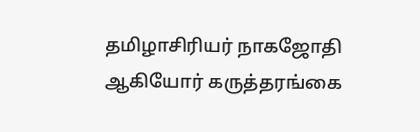தமிழாசிரியர் நாகஜோதி ஆகியோர் கருத்தரங்கை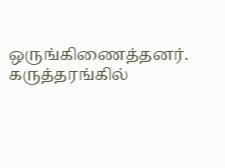ஒருங்கிணைத்தனர். கருத்தரங்கில்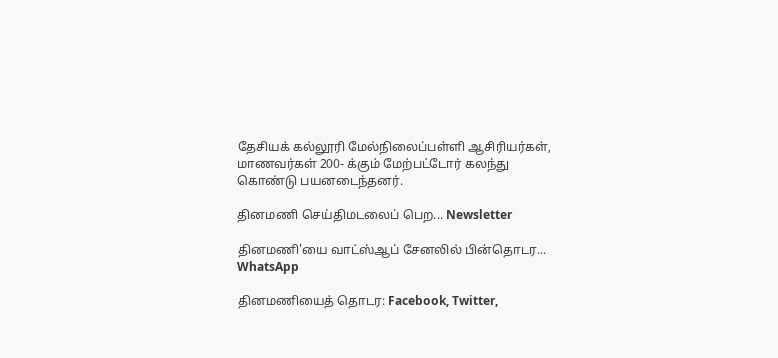தேசியக் கல்லூரி மேல்நிலைப்பள்ளி ஆசிரியர்கள், மாணவர்கள் 200- க்கும் மேற்பட்டோர் கலந்து கொண்டு பயனடைந்தனர்.

தினமணி செய்திமடலைப் பெற... Newsletter

தினமணி'யை வாட்ஸ்ஆப் சேனலில் பின்தொடர... WhatsApp

தினமணியைத் தொடர: Facebook, Twitter,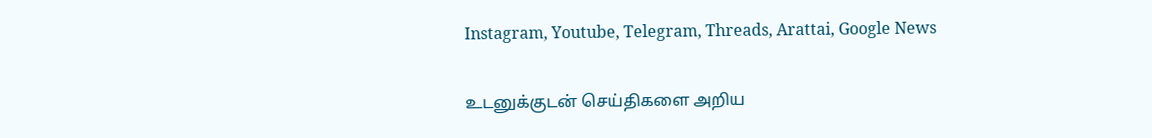Instagram, Youtube, Telegram, Threads, Arattai, Google News

உடனுக்குடன் செய்திகளை அறிய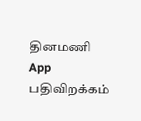தினமணி App பதிவிறக்கம்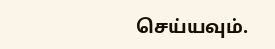செய்யவும்.